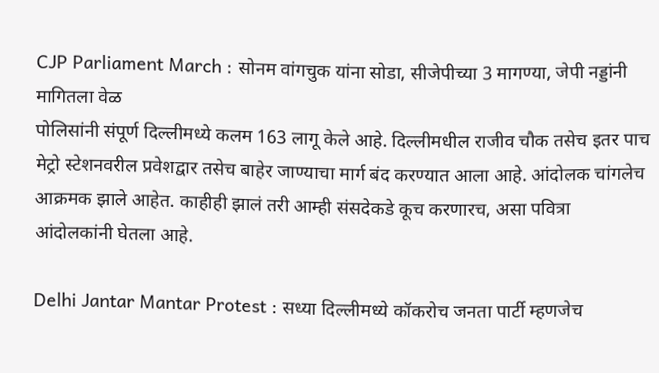CJP Parliament March : सोनम वांगचुक यांना सोडा, सीजेपीच्या 3 मागण्या, जेपी नड्डांनी मागितला वेळ
पोलिसांनी संपूर्ण दिल्लीमध्ये कलम 163 लागू केले आहे. दिल्लीमधील राजीव चौक तसेच इतर पाच मेट्रो स्टेशनवरील प्रवेशद्वार तसेच बाहेर जाण्याचा मार्ग बंद करण्यात आला आहे. आंदोलक चांगलेच आक्रमक झाले आहेत. काहीही झालं तरी आम्ही संसदेकडे कूच करणारच, असा पवित्रा आंदोलकांनी घेतला आहे.

Delhi Jantar Mantar Protest : सध्या दिल्लीमध्ये कॉकरोच जनता पार्टी म्हणजेच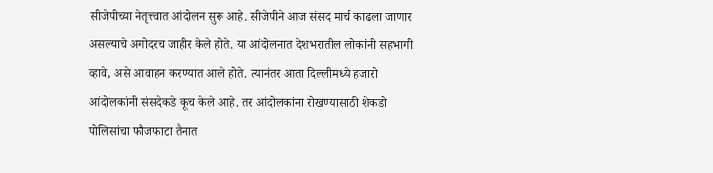सीजेपीच्या नेतृत्त्वात आंदोलन सुरू आहे. सीजेपीने आज संसद मार्च काढला जाणार असल्याचे अगोदरच जाहीर केले होते. या आंदोलनात देशभरातील लोकांनी सहभागी व्हावे, असे आवाहन करण्यात आले होते. त्यानंतर आता दिल्लीमध्ये हजारो आंदोलकांनी संसदेकडे कूच केले आहे. तर आंदोलकांना रोखण्यासाठी शेकडो पोलिसांचा फौजफाटा तैनात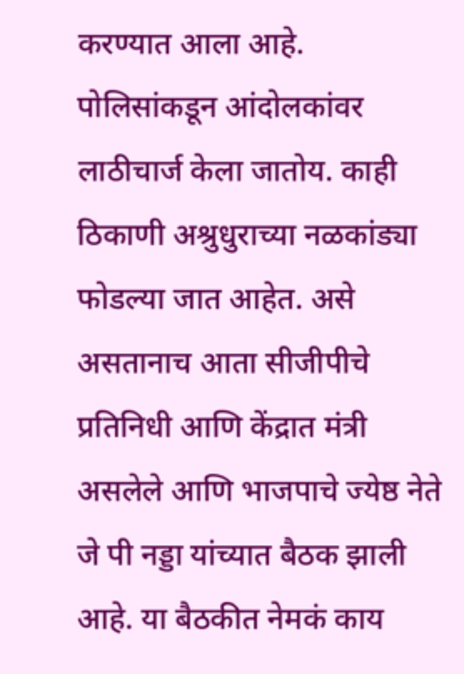करण्यात आला आहे. पोलिसांकडून आंदोलकांवर लाठीचार्ज केला जातोय. काही ठिकाणी अश्रुधुराच्या नळकांड्या फोडल्या जात आहेत. असे असतानाच आता सीजीपीचे प्रतिनिधी आणि केंद्रात मंत्री असलेले आणि भाजपाचे ज्येष्ठ नेते जे पी नड्डा यांच्यात बैठक झाली आहे. या बैठकीत नेमकं काय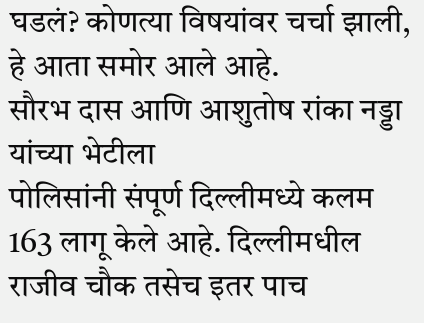घडलं? कोणत्या विषयांवर चर्चा झाली, हे आता समोर आले आहे.
सौरभ दास आणि आशुतोष रांका नड्डा यांच्या भेटीला
पोलिसांनी संपूर्ण दिल्लीमध्ये कलम 163 लागू केले आहे. दिल्लीमधील राजीव चौक तसेच इतर पाच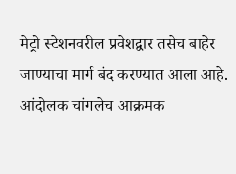मेट्रो स्टेशनवरील प्रवेशद्वार तसेच बाहेर जाण्याचा मार्ग बंद करण्यात आला आहे. आंदोलक चांगलेच आक्रमक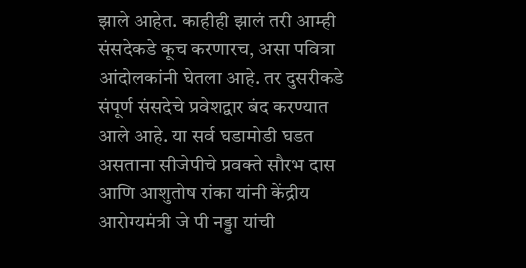झाले आहेत. काहीही झालं तरी आम्ही संसदेकडे कूच करणारच, असा पवित्रा आंदोलकांनी घेतला आहे. तर दुसरीकडे संपूर्ण संसदेचे प्रवेशद्वार बंद करण्यात आले आहे. या सर्व घडामोडी घडत असताना सीजेपीचे प्रवक्ते सौरभ दास आणि आशुतोष रांका यांनी केंद्रीय आरोग्यमंत्री जे पी नड्डा यांची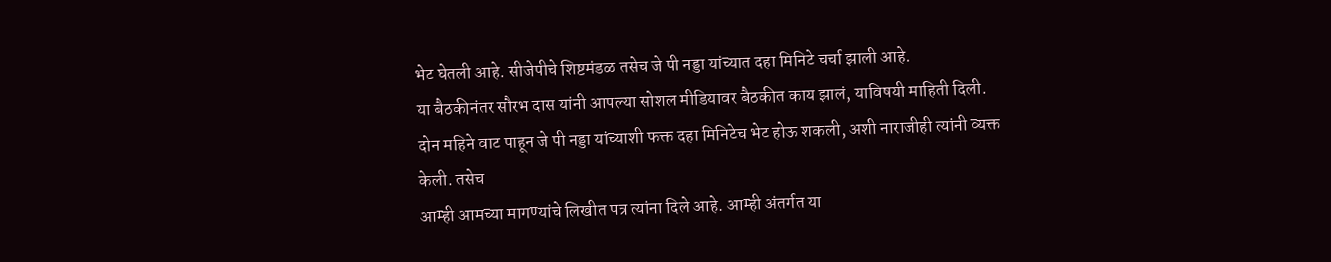भेट घेतली आहे. सीजेपीचे शिष्टमंडळ तसेच जे पी नड्डा यांच्यात दहा मिनिटे चर्चा झाली आहे.
या बैठकीनंतर सौरभ दास यांनी आपल्या सोशल मीडियावर बैठकीत काय झालं, याविषयी माहिती दिली. दोन महिने वाट पाहून जे पी नड्डा यांच्याशी फक्त दहा मिनिटेच भेट होऊ शकली, अशी नाराजीही त्यांनी व्यक्त केली. तसेच
आम्ही आमच्या मागण्यांचे लिखीत पत्र त्यांना दिले आहे. आम्ही अंतर्गत या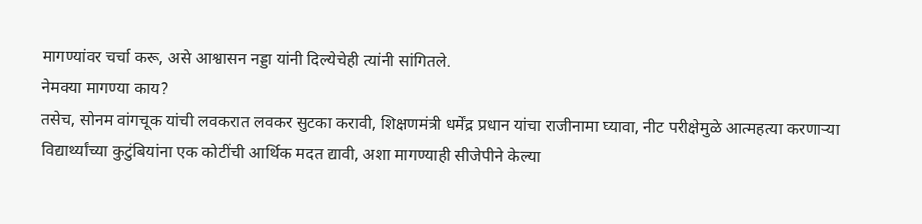मागण्यांवर चर्चा करू, असे आश्वासन नड्डा यांनी दिल्येचेही त्यांनी सांगितले.
नेमक्या मागण्या काय?
तसेच, सोनम वांगचूक यांची लवकरात लवकर सुटका करावी, शिक्षणमंत्री धर्मेंद्र प्रधान यांचा राजीनामा घ्यावा, नीट परीक्षेमुळे आत्महत्या करणाऱ्या विद्यार्थ्यांच्या कुटुंबियांना एक कोटींची आर्थिक मदत द्यावी, अशा मागण्याही सीजेपीने केल्या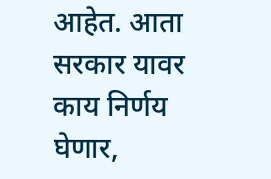आहेत. आता सरकार यावर काय निर्णय घेणार,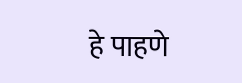हे पाहणे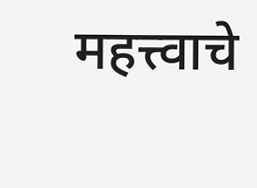महत्त्वाचे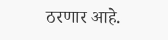ठरणार आहे.